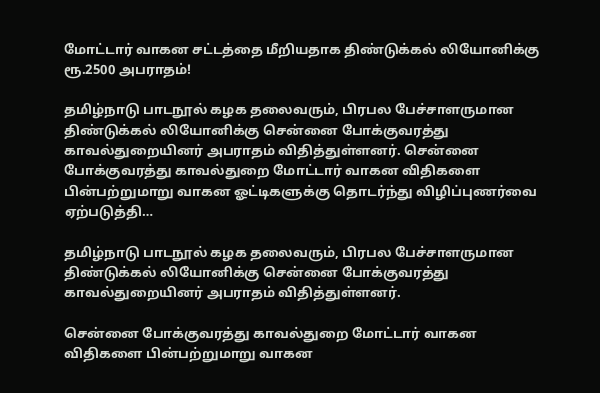மோட்டார் வாகன சட்டத்தை மீறியதாக திண்டுக்கல் லியோனிக்கு ரூ.2500 அபராதம்!

தமிழ்நாடு பாடநூல் கழக தலைவரும், பிரபல பேச்சாளருமான திண்டுக்கல் லியோனிக்கு சென்னை போக்குவரத்து காவல்துறையினர் அபராதம் விதித்துள்ளனர். சென்னை போக்குவரத்து காவல்துறை மோட்டார் வாகன விதிகளை பின்பற்றுமாறு வாகன ஓட்டிகளுக்கு தொடர்ந்து விழிப்புணர்வை ஏற்படுத்தி…

தமிழ்நாடு பாடநூல் கழக தலைவரும், பிரபல பேச்சாளருமான திண்டுக்கல் லியோனிக்கு சென்னை போக்குவரத்து காவல்துறையினர் அபராதம் விதித்துள்ளனர்.

சென்னை போக்குவரத்து காவல்துறை மோட்டார் வாகன விதிகளை பின்பற்றுமாறு வாகன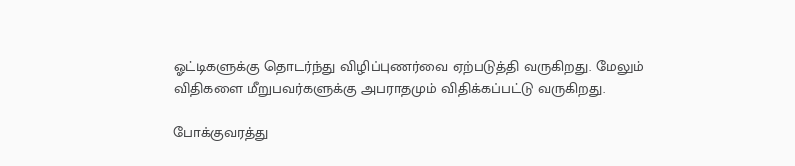ஓட்டிகளுக்கு தொடர்ந்து விழிப்புணர்வை ஏற்படுத்தி வருகிறது. மேலும் விதிகளை மீறுபவர்களுக்கு அபராதமும் விதிக்கப்பட்டு வருகிறது.

போக்குவரத்து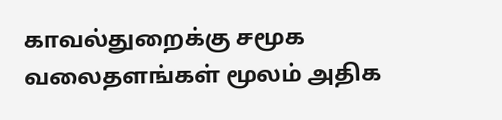காவல்துறைக்கு சமூக வலைதளங்கள் மூலம் அதிக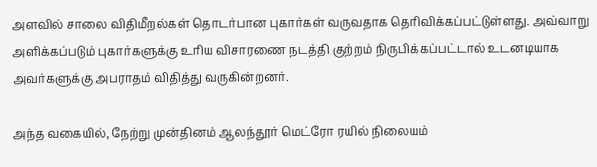அளவில் சாலை விதிமீறல்கள் தொடர்பான புகார்கள் வருவதாக தெரிவிக்கப்பட்டுள்ளது. அவ்வாறு அளிக்கப்படும் புகார்களுக்கு உரிய விசாரணை நடத்தி குற்றம் நிருபிக்கப்பட்டால் உடனடியாக அவர்களுக்கு அபராதம் விதித்து வருகின்றனர்.

அந்த வகையில், நேற்று முன்தினம் ஆலந்தூர் மெட்ரோ ரயில் நிலையம்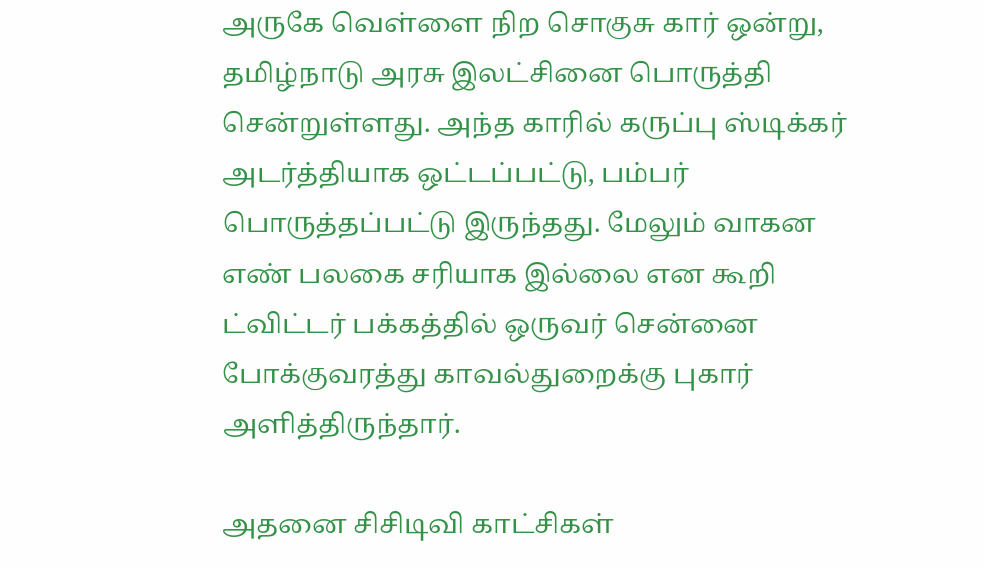அருகே வெள்ளை நிற சொகுசு கார் ஒன்று, தமிழ்நாடு அரசு இலட்சினை பொருத்தி சென்றுள்ளது. அந்த காரில் கருப்பு ஸ்டிக்கர் அடர்த்தியாக ஒட்டப்பட்டு, பம்பர் பொருத்தப்பட்டு இருந்தது. மேலும் வாகன எண் பலகை சரியாக இல்லை என கூறி ட்விட்டர் பக்கத்தில் ஒருவர் சென்னை போக்குவரத்து காவல்துறைக்கு புகார் அளித்திருந்தார்.

அதனை சிசிடிவி காட்சிகள்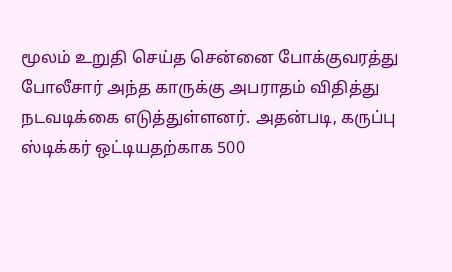மூலம் உறுதி செய்த சென்னை போக்குவரத்து போலீசார் அந்த காருக்கு அபராதம் விதித்து நடவடிக்கை எடுத்துள்ளனர். அதன்படி, கருப்பு ஸ்டிக்கர் ஒட்டியதற்காக 500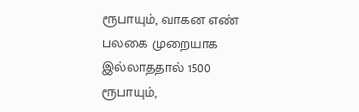ரூபாயும், வாகன எண் பலகை முறையாக இல்லாததால் 1500 ரூபாயும்,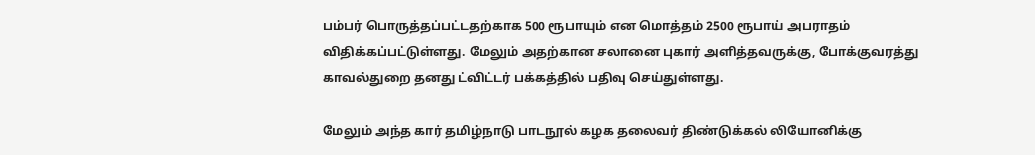பம்பர் பொருத்தப்பட்டதற்காக 500 ரூபாயும் என மொத்தம் 2500 ரூபாய் அபராதம் விதிக்கப்பட்டுள்ளது. மேலும் அதற்கான சலானை புகார் அளித்தவருக்கு, போக்குவரத்து காவல்துறை தனது ட்விட்டர் பக்கத்தில் பதிவு செய்துள்ளது.

மேலும் அந்த கார் தமிழ்நாடு பாடநூல் கழக தலைவர் திண்டுக்கல் லியோனிக்கு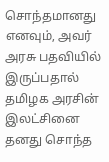சொந்தமானது எனவும், அவர் அரசு பதவியில் இருப்பதால் தமிழக அரசின் இலட்சினை தனது சொந்த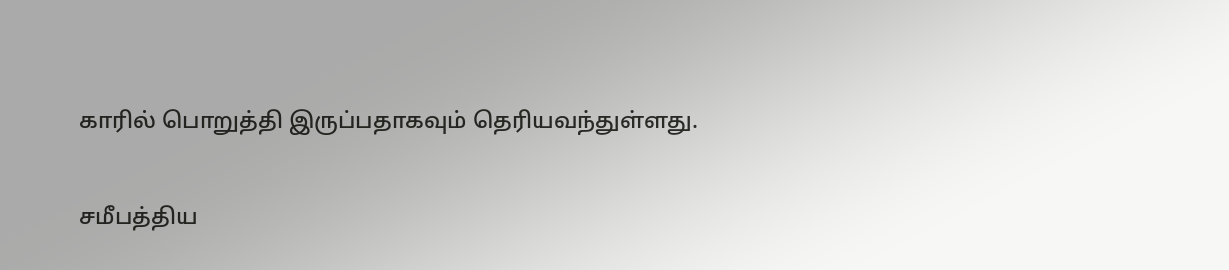காரில் பொறுத்தி இருப்பதாகவும் தெரியவந்துள்ளது.

சமீபத்திய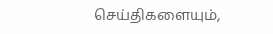செய்திகளையும்,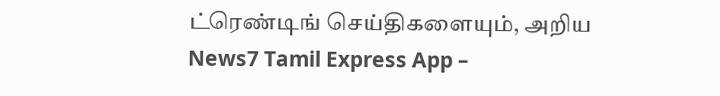ட்ரெண்டிங் செய்திகளையும், அறிய News7 Tamil Express App –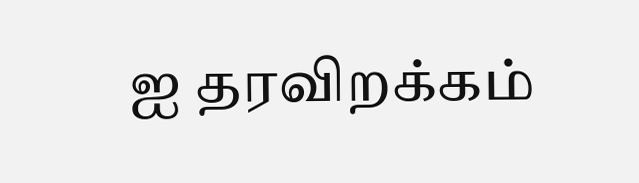ஐ தரவிறக்கம்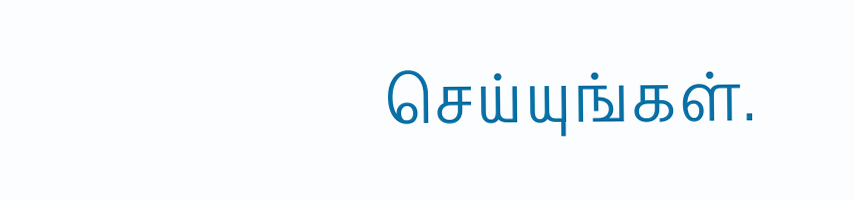செய்யுங்கள்.